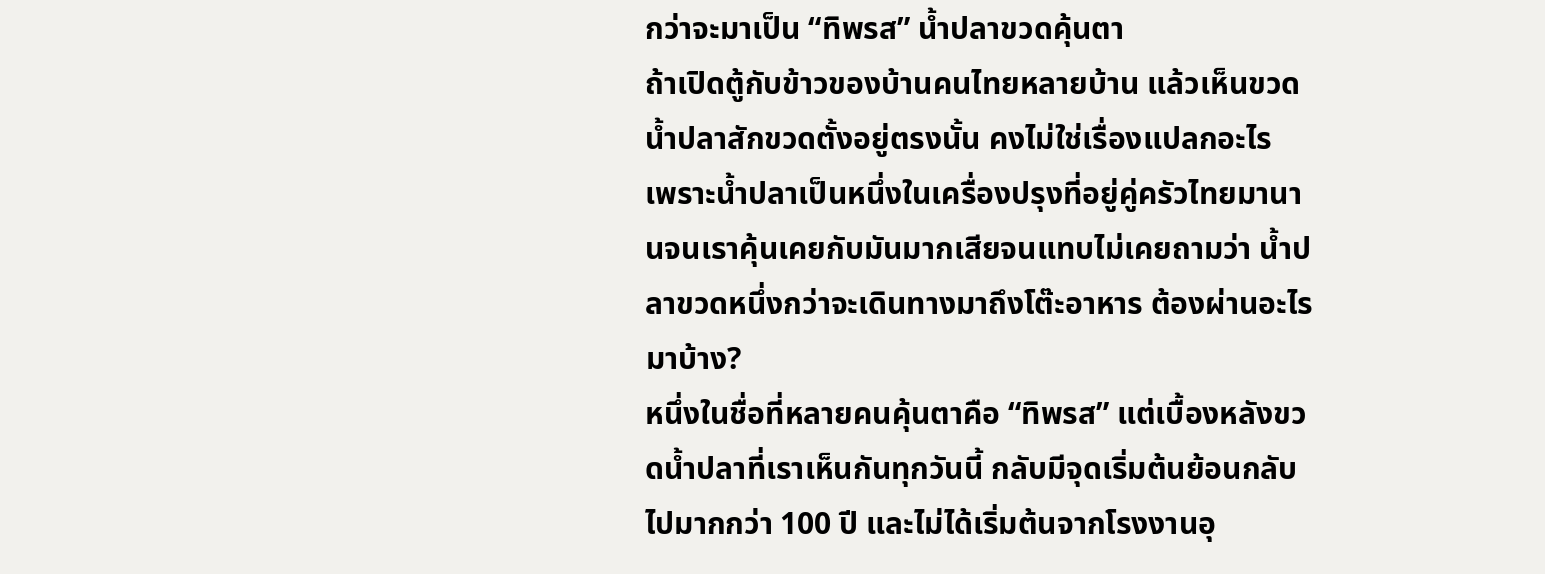กว่าจะมาเป็น “ทิพรส” น้ำปลาขวดคุ้นตา
ถ้าเปิดตู้กับข้าวของบ้านคนไทยหลายบ้าน แล้วเห็นขวดน้ำปลาสักขวดตั้งอยู่ตรงนั้น คงไม่ใช่เรื่องแปลกอะไร
เพราะน้ำปลาเป็นหนึ่งในเครื่องปรุงที่อยู่คู่ครัวไทยมานานจนเราคุ้นเคยกับมันมากเสียจนแทบไม่เคยถามว่า น้ำปลาขวดหนึ่งกว่าจะเดินทางมาถึงโต๊ะอาหาร ต้องผ่านอะไรมาบ้าง?
หนึ่งในชื่อที่หลายคนคุ้นตาคือ “ทิพรส” แต่เบื้องหลังขวดน้ำปลาที่เราเห็นกันทุกวันนี้ กลับมีจุดเริ่มต้นย้อนกลับไปมากกว่า 100 ปี และไม่ได้เริ่มต้นจากโรงงานอุ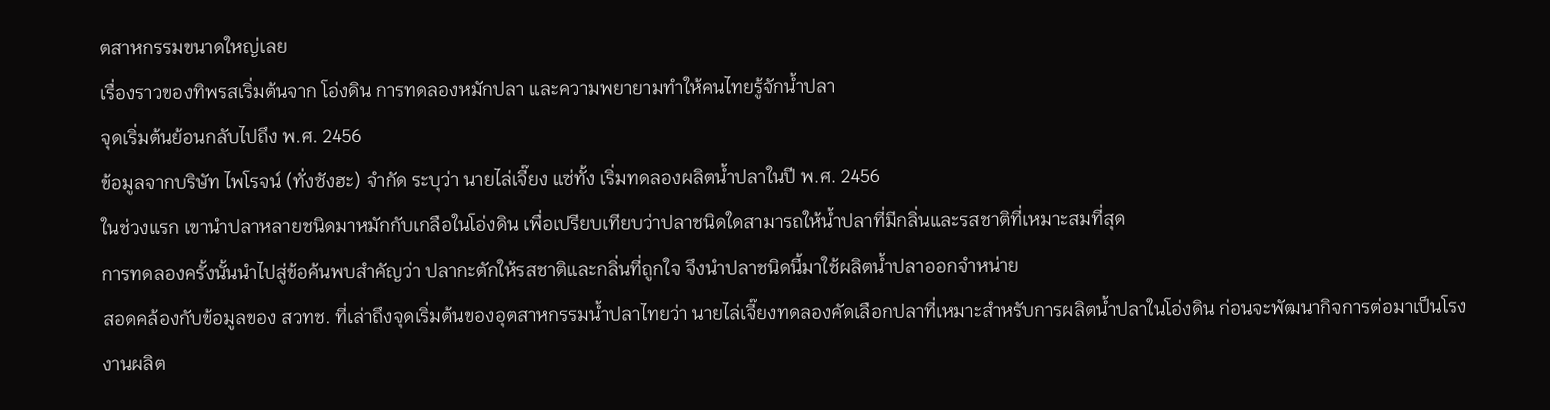ตสาหกรรมขนาดใหญ่เลย
เรื่องราวของทิพรสเริ่มต้นจาก โอ่งดิน การทดลองหมักปลา และความพยายามทำให้คนไทยรู้จักน้ำปลา
จุดเริ่มต้นย้อนกลับไปถึง พ.ศ. 2456
ข้อมูลจากบริษัท ไพโรจน์ (ทั่งซังฮะ) จำกัด ระบุว่า นายไล่เจี๊ยง แซ่ทั้ง เริ่มทดลองผลิตน้ำปลาในปี พ.ศ. 2456
ในช่วงแรก เขานำปลาหลายชนิดมาหมักกับเกลือในโอ่งดิน เพื่อเปรียบเทียบว่าปลาชนิดใดสามารถให้น้ำปลาที่มีกลิ่นและรสชาติที่เหมาะสมที่สุด
การทดลองครั้งนั้นนำไปสู่ข้อค้นพบสำคัญว่า ปลากะตักให้รสชาติและกลิ่นที่ถูกใจ จึงนำปลาชนิดนี้มาใช้ผลิตน้ำปลาออกจำหน่าย
สอดคล้องกับข้อมูลของ สวทช. ที่เล่าถึงจุดเริ่มต้นของอุตสาหกรรมน้ำปลาไทยว่า นายไล่เจี๊ยงทดลองคัดเลือกปลาที่เหมาะสำหรับการผลิตน้ำปลาในโอ่งดิน ก่อนจะพัฒนากิจการต่อมาเป็นโรงงานผลิต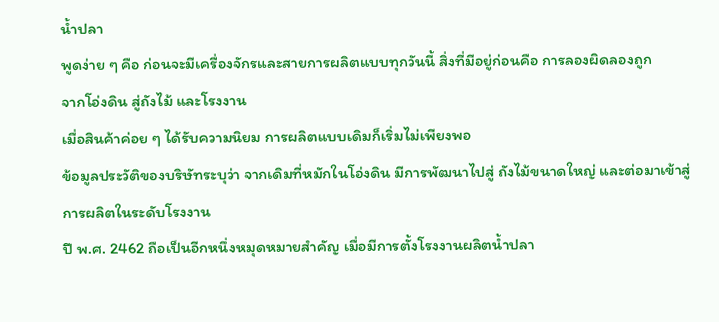น้ำปลา
พูดง่าย ๆ คือ ก่อนจะมีเครื่องจักรและสายการผลิตแบบทุกวันนี้ สิ่งที่มีอยู่ก่อนคือ การลองผิดลองถูก
จากโอ่งดิน สู่ถังไม้ และโรงงาน
เมื่อสินค้าค่อย ๆ ได้รับความนิยม การผลิตแบบเดิมก็เริ่มไม่เพียงพอ
ข้อมูลประวัติของบริษัทระบุว่า จากเดิมที่หมักในโอ่งดิน มีการพัฒนาไปสู่ ถังไม้ขนาดใหญ่ และต่อมาเข้าสู่การผลิตในระดับโรงงาน
ปี พ.ศ. 2462 ถือเป็นอีกหนึ่งหมุดหมายสำคัญ เมื่อมีการตั้งโรงงานผลิตน้ำปลา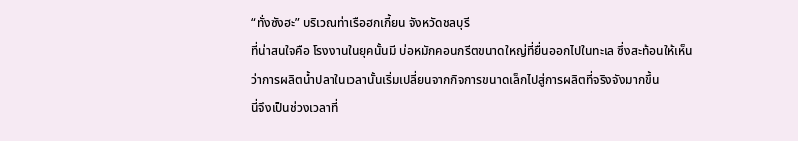“ทั่งซังฮะ” บริเวณท่าเรือฮกเกี้ยน จังหวัดชลบุรี
ที่น่าสนใจคือ โรงงานในยุคนั้นมี บ่อหมักคอนกรีตขนาดใหญ่ที่ยื่นออกไปในทะเล ซึ่งสะท้อนให้เห็นว่าการผลิตน้ำปลาในเวลานั้นเริ่มเปลี่ยนจากกิจการขนาดเล็กไปสู่การผลิตที่จริงจังมากขึ้น
นี่จึงเป็นช่วงเวลาที่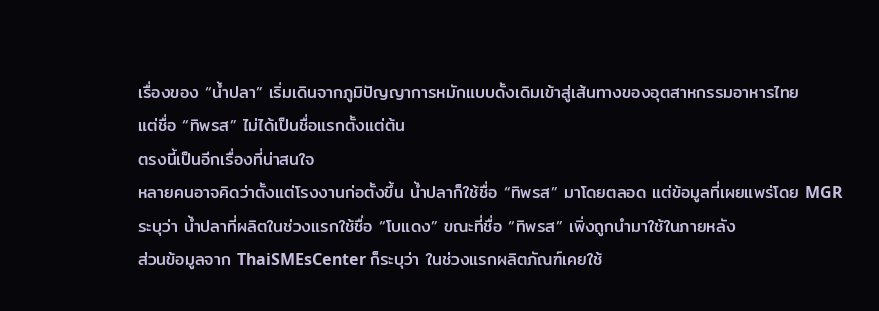เรื่องของ “น้ำปลา” เริ่มเดินจากภูมิปัญญาการหมักแบบดั้งเดิมเข้าสู่เส้นทางของอุตสาหกรรมอาหารไทย
แต่ชื่อ “ทิพรส” ไม่ได้เป็นชื่อแรกตั้งแต่ต้น
ตรงนี้เป็นอีกเรื่องที่น่าสนใจ
หลายคนอาจคิดว่าตั้งแต่โรงงานก่อตั้งขึ้น น้ำปลาก็ใช้ชื่อ “ทิพรส” มาโดยตลอด แต่ข้อมูลที่เผยแพร่โดย MGR ระบุว่า น้ำปลาที่ผลิตในช่วงแรกใช้ชื่อ “โบแดง” ขณะที่ชื่อ “ทิพรส” เพิ่งถูกนำมาใช้ในภายหลัง
ส่วนข้อมูลจาก ThaiSMEsCenter ก็ระบุว่า ในช่วงแรกผลิตภัณฑ์เคยใช้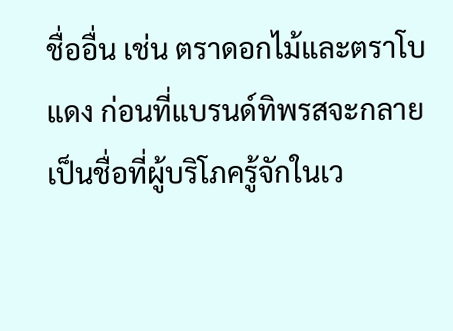ชื่ออื่น เช่น ตราดอกไม้และตราโบแดง ก่อนที่แบรนด์ทิพรสจะกลายเป็นชื่อที่ผู้บริโภครู้จักในเว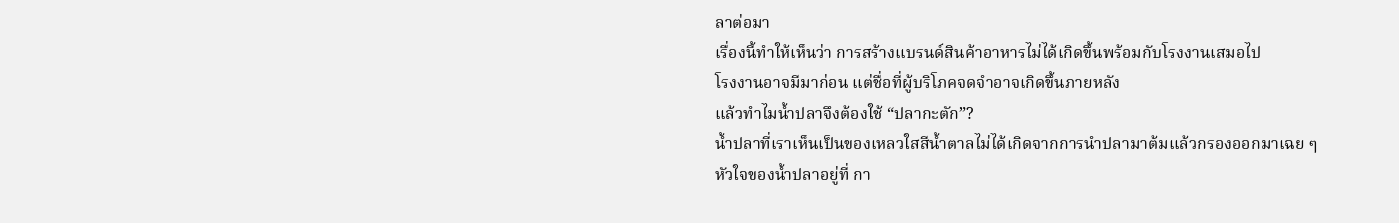ลาต่อมา
เรื่องนี้ทำให้เห็นว่า การสร้างแบรนด์สินค้าอาหารไม่ได้เกิดขึ้นพร้อมกับโรงงานเสมอไป
โรงงานอาจมีมาก่อน แต่ชื่อที่ผู้บริโภคจดจำอาจเกิดขึ้นภายหลัง
แล้วทำไมน้ำปลาจึงต้องใช้ “ปลากะตัก”?
น้ำปลาที่เราเห็นเป็นของเหลวใสสีน้ำตาลไม่ได้เกิดจากการนำปลามาต้มแล้วกรองออกมาเฉย ๆ
หัวใจของน้ำปลาอยู่ที่ กา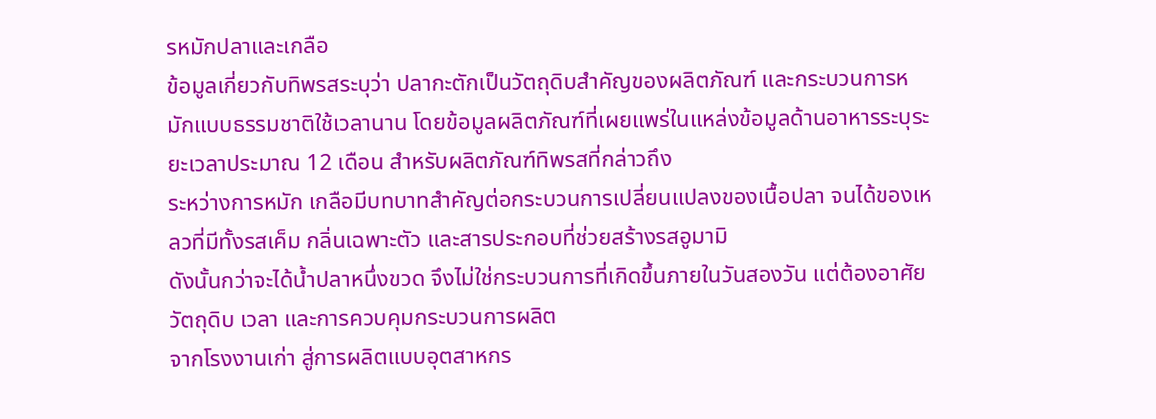รหมักปลาและเกลือ
ข้อมูลเกี่ยวกับทิพรสระบุว่า ปลากะตักเป็นวัตถุดิบสำคัญของผลิตภัณฑ์ และกระบวนการหมักแบบธรรมชาติใช้เวลานาน โดยข้อมูลผลิตภัณฑ์ที่เผยแพร่ในแหล่งข้อมูลด้านอาหารระบุระยะเวลาประมาณ 12 เดือน สำหรับผลิตภัณฑ์ทิพรสที่กล่าวถึง
ระหว่างการหมัก เกลือมีบทบาทสำคัญต่อกระบวนการเปลี่ยนแปลงของเนื้อปลา จนได้ของเหลวที่มีทั้งรสเค็ม กลิ่นเฉพาะตัว และสารประกอบที่ช่วยสร้างรสอูมามิ
ดังนั้นกว่าจะได้น้ำปลาหนึ่งขวด จึงไม่ใช่กระบวนการที่เกิดขึ้นภายในวันสองวัน แต่ต้องอาศัย วัตถุดิบ เวลา และการควบคุมกระบวนการผลิต
จากโรงงานเก่า สู่การผลิตแบบอุตสาหกร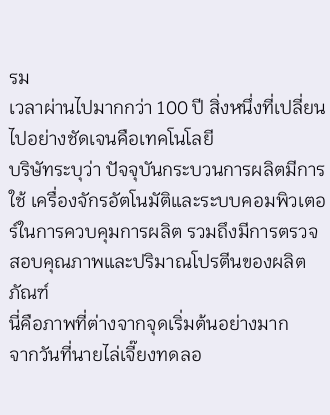รม
เวลาผ่านไปมากกว่า 100 ปี สิ่งหนึ่งที่เปลี่ยนไปอย่างชัดเจนคือเทคโนโลยี
บริษัทระบุว่า ปัจจุบันกระบวนการผลิตมีการใช้ เครื่องจักรอัตโนมัติและระบบคอมพิวเตอร์ในการควบคุมการผลิต รวมถึงมีการตรวจสอบคุณภาพและปริมาณโปรตีนของผลิตภัณฑ์
นี่คือภาพที่ต่างจากจุดเริ่มต้นอย่างมาก
จากวันที่นายไล่เจี๊ยงทดลอ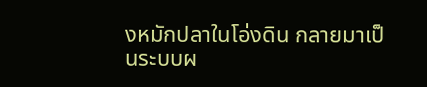งหมักปลาในโอ่งดิน กลายมาเป็นระบบผ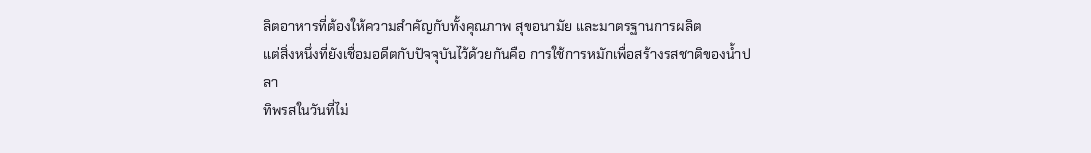ลิตอาหารที่ต้องให้ความสำคัญกับทั้งคุณภาพ สุขอนามัย และมาตรฐานการผลิต
แต่สิ่งหนึ่งที่ยังเชื่อมอดีตกับปัจจุบันไว้ด้วยกันคือ การใช้การหมักเพื่อสร้างรสชาติของน้ำปลา
ทิพรสในวันที่ไม่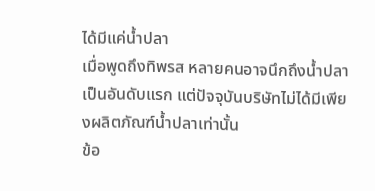ได้มีแค่น้ำปลา
เมื่อพูดถึงทิพรส หลายคนอาจนึกถึงน้ำปลาเป็นอันดับแรก แต่ปัจจุบันบริษัทไม่ได้มีเพียงผลิตภัณฑ์น้ำปลาเท่านั้น
ข้อ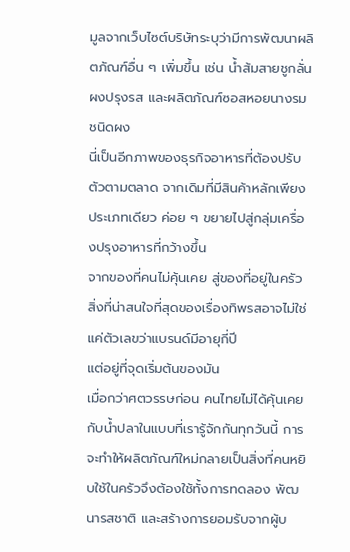มูลจากเว็บไซต์บริษัทระบุว่ามีการพัฒนาผลิตภัณฑ์อื่น ๆ เพิ่มขึ้น เช่น น้ำส้มสายชูกลั่น ผงปรุงรส และผลิตภัณฑ์ซอสหอยนางรมชนิดผง
นี่เป็นอีกภาพของธุรกิจอาหารที่ต้องปรับตัวตามตลาด จากเดิมที่มีสินค้าหลักเพียงประเภทเดียว ค่อย ๆ ขยายไปสู่กลุ่มเครื่องปรุงอาหารที่กว้างขึ้น
จากของที่คนไม่คุ้นเคย สู่ของที่อยู่ในครัว
สิ่งที่น่าสนใจที่สุดของเรื่องทิพรสอาจไม่ใช่แค่ตัวเลขว่าแบรนด์มีอายุกี่ปี
แต่อยู่ที่จุดเริ่มต้นของมัน
เมื่อกว่าศตวรรษก่อน คนไทยไม่ได้คุ้นเคยกับน้ำปลาในแบบที่เรารู้จักกันทุกวันนี้ การจะทำให้ผลิตภัณฑ์ใหม่กลายเป็นสิ่งที่คนหยิบใช้ในครัวจึงต้องใช้ทั้งการทดลอง พัฒนารสชาติ และสร้างการยอมรับจากผู้บ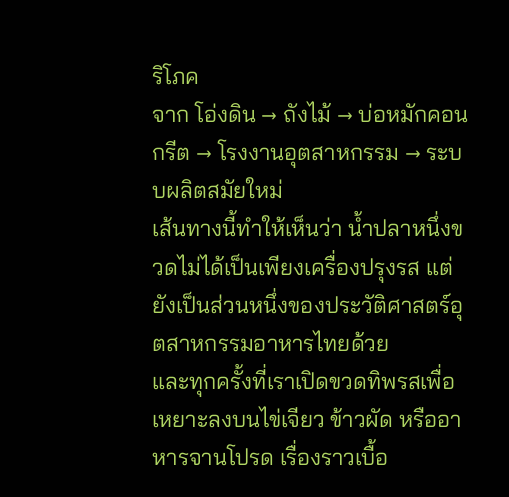ริโภค
จาก โอ่งดิน → ถังไม้ → บ่อหมักคอนกรีต → โรงงานอุตสาหกรรม → ระบบผลิตสมัยใหม่
เส้นทางนี้ทำให้เห็นว่า น้ำปลาหนึ่งขวดไม่ได้เป็นเพียงเครื่องปรุงรส แต่ยังเป็นส่วนหนึ่งของประวัติศาสตร์อุตสาหกรรมอาหารไทยด้วย
และทุกครั้งที่เราเปิดขวดทิพรสเพื่อเหยาะลงบนไข่เจียว ข้าวผัด หรืออาหารจานโปรด เรื่องราวเบื้อ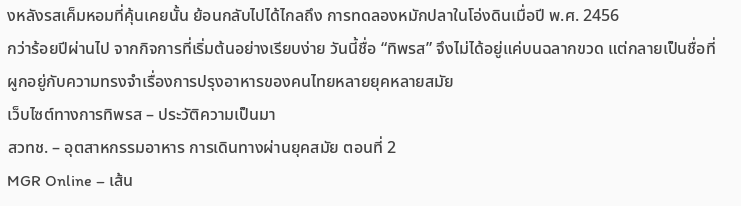งหลังรสเค็มหอมที่คุ้นเคยนั้น ย้อนกลับไปได้ไกลถึง การทดลองหมักปลาในโอ่งดินเมื่อปี พ.ศ. 2456
กว่าร้อยปีผ่านไป จากกิจการที่เริ่มต้นอย่างเรียบง่าย วันนี้ชื่อ “ทิพรส” จึงไม่ได้อยู่แค่บนฉลากขวด แต่กลายเป็นชื่อที่ผูกอยู่กับความทรงจำเรื่องการปรุงอาหารของคนไทยหลายยุคหลายสมัย
เว็บไซต์ทางการทิพรส – ประวัติความเป็นมา
สวทช. – อุตสาหกรรมอาหาร การเดินทางผ่านยุคสมัย ตอนที่ 2
MGR Online – เส้น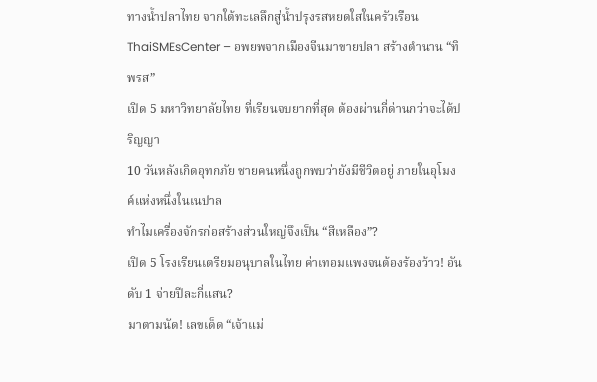ทางน้ำปลาไทย จากใต้ทะเลลึกสู่น้ำปรุงรสหยดใสในครัวเรือน
ThaiSMEsCenter – อพยพจากเมืองจีนมาขายปลา สร้างตำนาน “ทิพรส”
เปิด 5 มหาวิทยาลัยไทย ที่เรียนจบยากที่สุด ต้องผ่านกี่ด่านกว่าจะได้ปริญญา
10 วันหลังเกิดอุทกภัย ชายคนหนึ่งถูกพบว่ายังมีชีวิตอยู่ ภายในอุโมงค์แห่งหนึ่งในเนปาล
ทำไมเครื่องจักรก่อสร้างส่วนใหญ่จึงเป็น “สีเหลือง”?
เปิด 5 โรงเรียนเตรียมอนุบาลในไทย ค่าเทอมแพงจนต้องร้องว้าว! อันดับ 1 จ่ายปีละกี่แสน?
มาตามนัด! เลขเด็ด “เจ้าแม่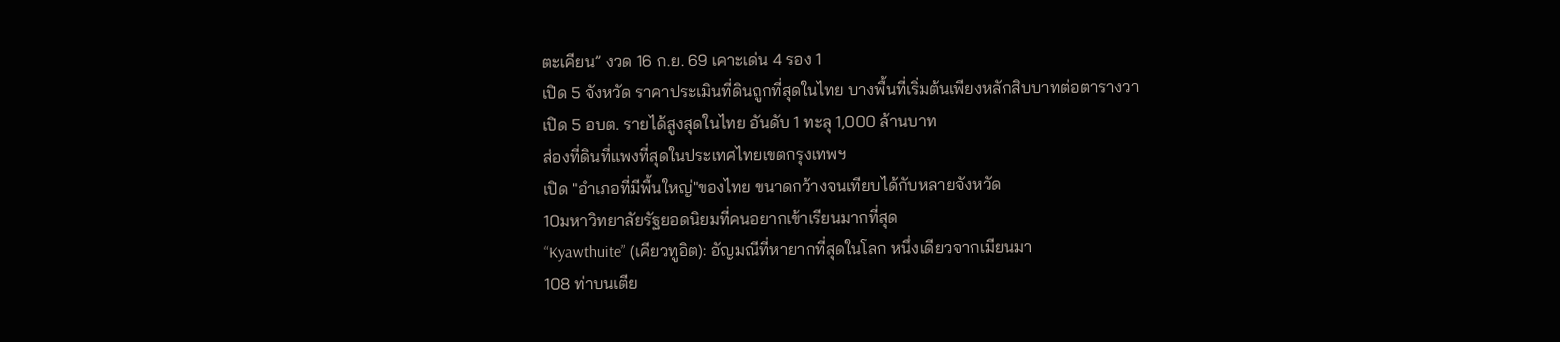ตะเคียน” งวด 16 ก.ย. 69 เคาะเด่น 4 รอง 1
เปิด 5 จังหวัด ราคาประเมินที่ดินถูกที่สุดในไทย บางพื้นที่เริ่มต้นเพียงหลักสิบบาทต่อตารางวา
เปิด 5 อบต. รายได้สูงสุดในไทย อันดับ 1 ทะลุ 1,000 ล้านบาท
ส่องที่ดินที่แพงที่สุดในประเทศไทยเขตกรุงเทพฯ
เปิด "อำเภอที่มีพื้นใหญ่"ของไทย ขนาดกว้างจนเทียบได้กับหลายจังหวัด
10มหาวิทยาลัยรัฐยอดนิยมที่คนอยากเข้าเรียนมากที่สุด
“Kyawthuite” (เคียวทูอิต): อัญมณีที่หายากที่สุดในโลก หนึ่งเดียวจากเมียนมา
108 ท่าบนเตีย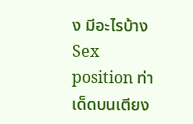ง มีอะไรบ้าง Sex position ท่าเด็ดบนเตียง